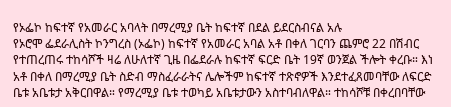የኦፌኮ ከፍተኛ የአመራር አባላት በማረሚያ ቤት ከፍተኛ በደል ይደርስብናል አሉ
የኦሮሞ ፌደራሊስት ኮንግረስ (ኦፌኮ) ከፍተኛ የአመራር አባል አቶ በቀለ ገርባን ጨምሮ 22 በሽብር የተጠረጠሩ ተከሳሾች ዛሬ ለሁለተኛ ጊዜ በፌደራሉ ከፍተኛ ፍርድ ቤት 19ኛ ወንጀል ችሎት ቀረቡ። እነ አቶ በቀለ በማረሚያ ቤት ስድብ ማስፈራራትና ሌሎችም ከፍተኛ ተጽኖዎች እንደተፈጸመባቸው ለፍርድ ቤቱ አቤቱታ አቅርበዋል። የማረሚያ ቤቱ ተወካይ አቤቱታውን አስተባብለዋል። ተከሳሾቹ በቀረበባቸው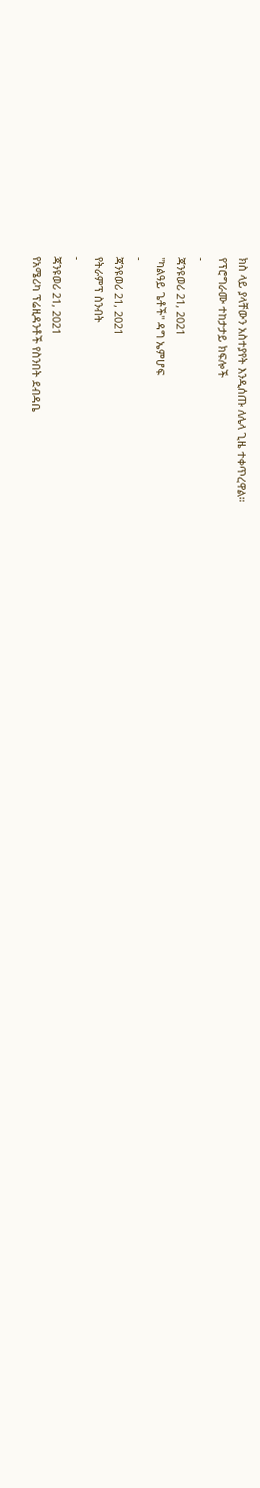ክስ ላይ ያላቸውን አስተያየት እንዲሰጡ ለሌላ ጊዜ ተቀጥረዋል።
የፕሮግራሙ ተከታታይ ክፍሎች
-
ጃንዩወሪ 21, 2021
"ካልዓይ ጌቶች" ዳግ ኤምሆፍ
-
ጃንዩወሪ 21, 2021
የትራምፕ ስንብት
-
ጃንዩወሪ 21, 2021
የአሜሪካ ፕሬዚዳንቶች የስንበት ደብዳቤ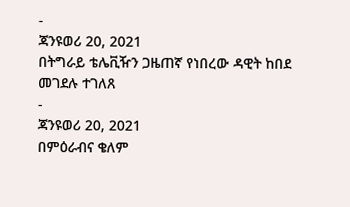-
ጃንዩወሪ 20, 2021
በትግራይ ቴሌቪዥን ጋዜጠኛ የነበረው ዳዊት ከበደ መገደሉ ተገለጸ
-
ጃንዩወሪ 20, 2021
በምዕራብና ቄለም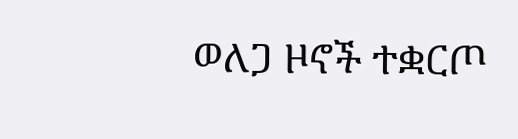ወለጋ ዞኖች ተቋርጦ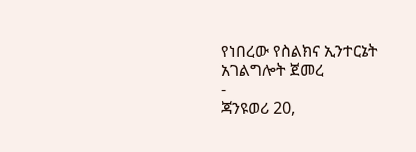የነበረው የስልክና ኢንተርኔት አገልግሎት ጀመረ
-
ጃንዩወሪ 20,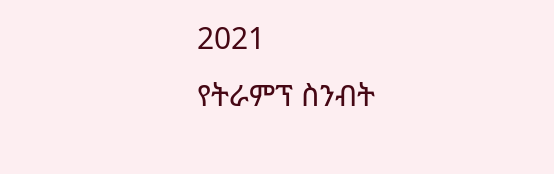2021
የትራምፕ ስንብት